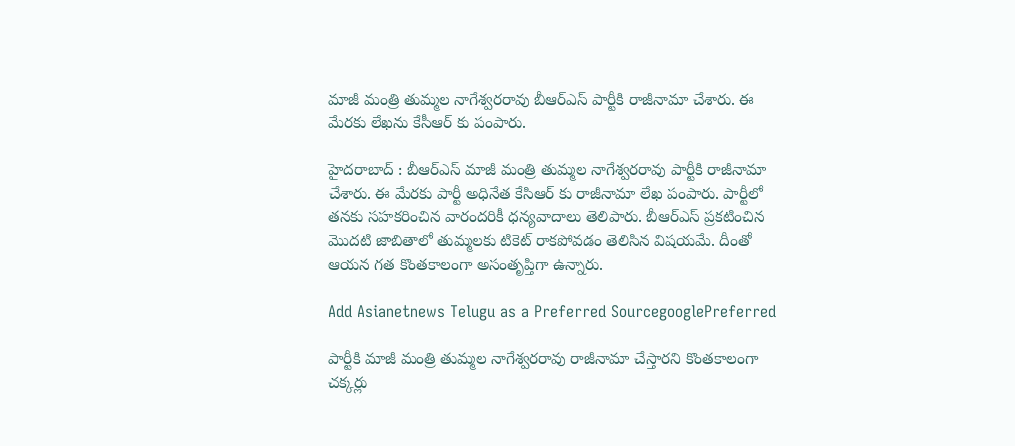మాజీ మంత్రి తుమ్మల నాగేశ్వరరావు బీఆర్ఎస్ పార్టీకి రాజీనామా చేశారు. ఈ మేరకు లేఖను కేసీఆర్ కు పంపారు.

హైదరాబాద్ : బీఆర్ఎస్ మాజీ మంత్రి తుమ్మల నాగేశ్వరరావు పార్టీకి రాజీనామా చేశారు. ఈ మేరకు పార్టీ అధినేత కేసిఆర్ కు రాజీనామా లేఖ పంపారు. పార్టీలో తనకు సహకరించిన వారందరికీ ధన్యవాదాలు తెలిపారు. బీఆర్ఎస్ ప్రకటించిన మొదటి జాబితాలో తుమ్మలకు టికెట్ రాకపోవడం తెలిసిన విషయమే. దీంతో ఆయన గత కొంతకాలంగా అసంతృప్తిగా ఉన్నారు.

Add Asianetnews Telugu as a Preferred SourcegooglePreferred

పార్టీకి మాజీ మంత్రి తుమ్మల నాగేశ్వరరావు రాజీనామా చేస్తారని కొంతకాలంగా చక్కర్లు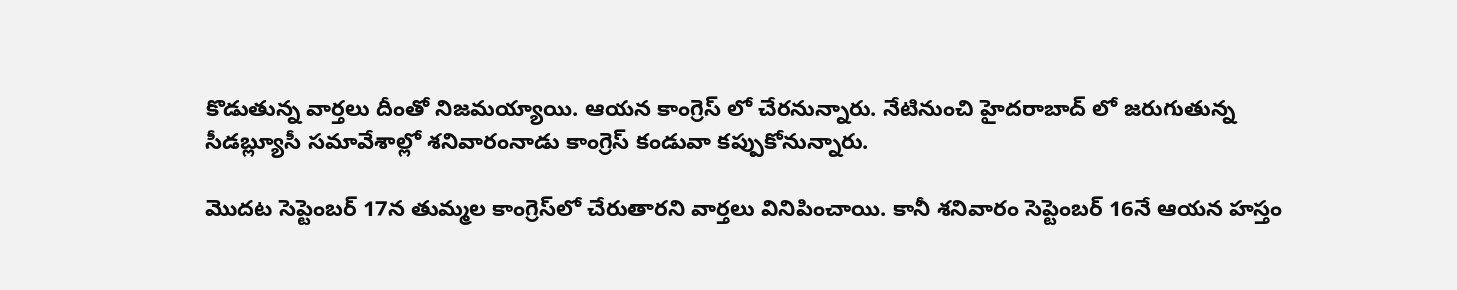కొడుతున్న వార్తలు దీంతో నిజమయ్యాయి. ఆయన కాంగ్రెస్ లో చేరనున్నారు. నేటినుంచి హైదరాబాద్ లో జరుగుతున్న సీడబ్ల్యూసీ సమావేశాల్లో శనివారంనాడు కాంగ్రెస్ కండువా కప్పుకోనున్నారు.

మొదట సెప్టెంబర్ 17న తుమ్మల కాంగ్రెస్‌లో చేరుతారని వార్తలు వినిపించాయి. కానీ శనివారం సెప్టెంబర్ 16నే ఆయన హస్తం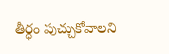తీర్ధం పుచ్చుకోవాలని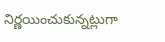నిర్ణయించుకున్నట్లుగా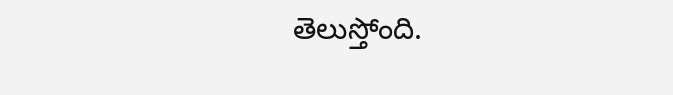తెలుస్తోంది.